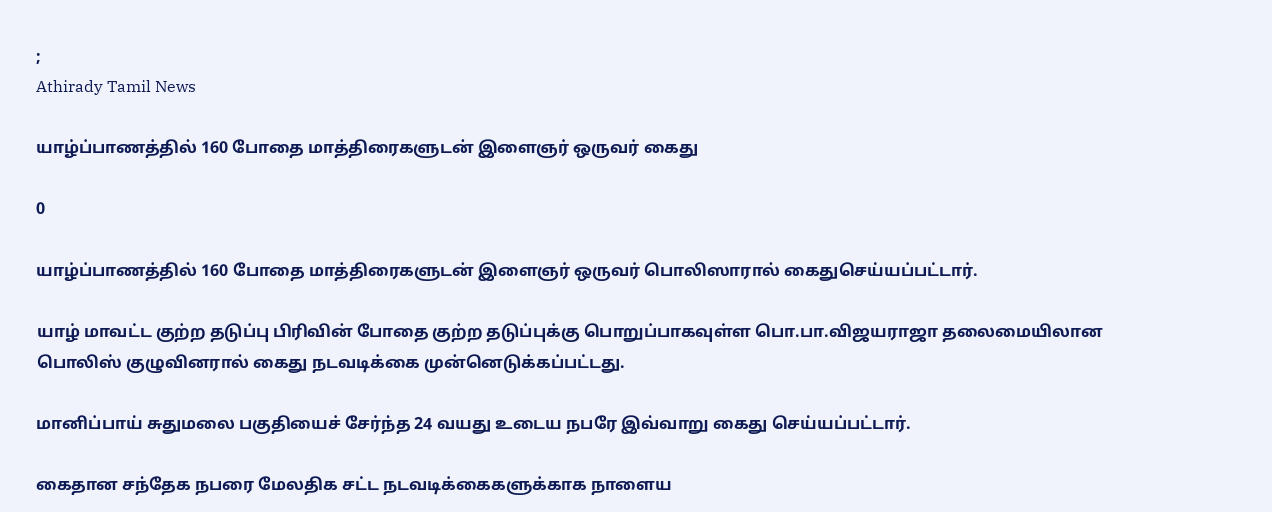;
Athirady Tamil News

யாழ்ப்பாணத்தில் 160 போதை மாத்திரைகளுடன் இளைஞர் ஒருவர் கைது

0

யாழ்ப்பாணத்தில் 160 போதை மாத்திரைகளுடன் இளைஞர் ஒருவர் பொலிஸாரால் கைதுசெய்யப்பட்டார்.

யாழ் மாவட்ட குற்ற தடுப்பு பிரிவின் போதை குற்ற தடுப்புக்கு பொறுப்பாகவுள்ள பொ.பா.விஜயராஜா தலைமையிலான பொலிஸ் குழுவினரால் கைது நடவடிக்கை முன்னெடுக்கப்பட்டது.

மானிப்பாய் சுதுமலை பகுதியைச் சேர்ந்த 24 வயது உடைய நபரே இவ்வாறு கைது செய்யப்பட்டார்.

கைதான சந்தேக நபரை மேலதிக சட்ட நடவடிக்கைகளுக்காக நாளைய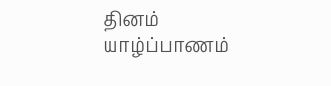தினம் யாழ்ப்பாணம்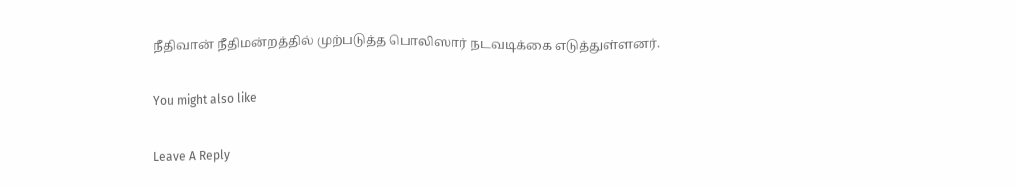நீதிவான் நீதிமன்றத்தில் முற்படுத்த பொலிஸார் நடவடிக்கை எடுத்துள்ளனர்.

You might also like

Leave A Reply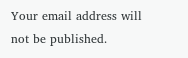Your email address will not be published.